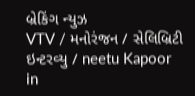બ્રેકિંગ ન્યુઝ
VTV / મનોરંજન / સેલિબ્રિટી ઇન્ટરવ્યુ / neetu Kapoor in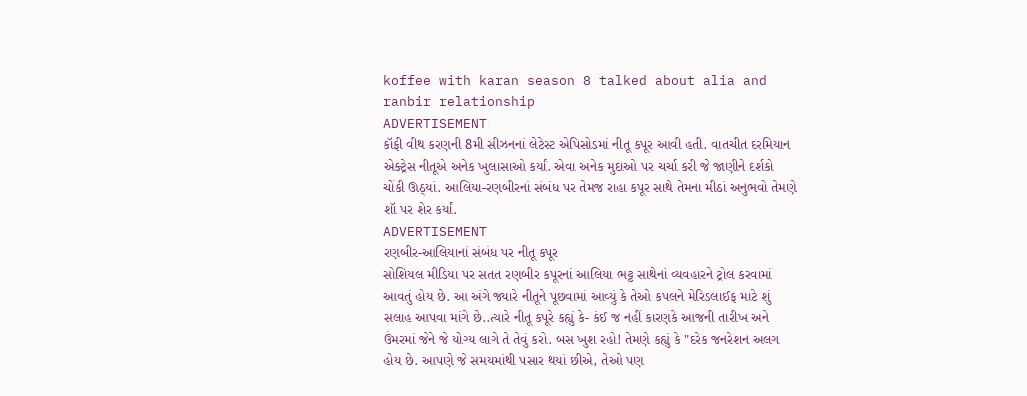koffee with karan season 8 talked about alia and ranbir relationship
ADVERTISEMENT
કૉફી વીથ કરણની 8મી સીઝનનાં લેટેસ્ટ એપિસોડમાં નીતૂ કપૂર આવી હતી. વાતચીત દરમિયાન એક્ટ્રેસ નીતૂએ અનેક ખુલાસાઓ કર્યાં. એવા અનેક મુદાઓ પર ચર્ચા કરી જે જાણીને દર્શકો ચોંકી ઊઠ્યાં. આલિયા-રણબીરનાં સંબંધ પર તેમજ રાહા કપૂર સાથે તેમના મીઠાં અનુભવો તેમણે શૉ પર શેર કર્યાં.
ADVERTISEMENT
રણબીર-આલિયાનાં સંબંધ પર નીતૂ કપૂર
સોશિયલ મીડિયા પર સતત રણબીર કપૂરનાં આલિયા ભટ્ટ સાથેનાં વ્યવહારને ટ્રોલ કરવામાં આવતું હોય છે. આ અંગે જ્યારે નીતૂને પૂછવામાં આવ્યું કે તેઓ કપલને મેરિડલાઈફ માટે શું સલાહ આપવા માંગે છે..ત્યારે નીતૂ કપૂરે કહ્યું કે- કંઈ જ નહીં કારણકે આજની તારીખ અને ઉંમરમાં જેને જે યોગ્ય લાગે તે તેવું કરો. બસ ખુશ રહો! તેમણે કહ્યું કે "દરેક જનરેશન અલગ હોય છે. આપણે જે સમયમાંથી પસાર થયાં છીએ, તેઓ પણ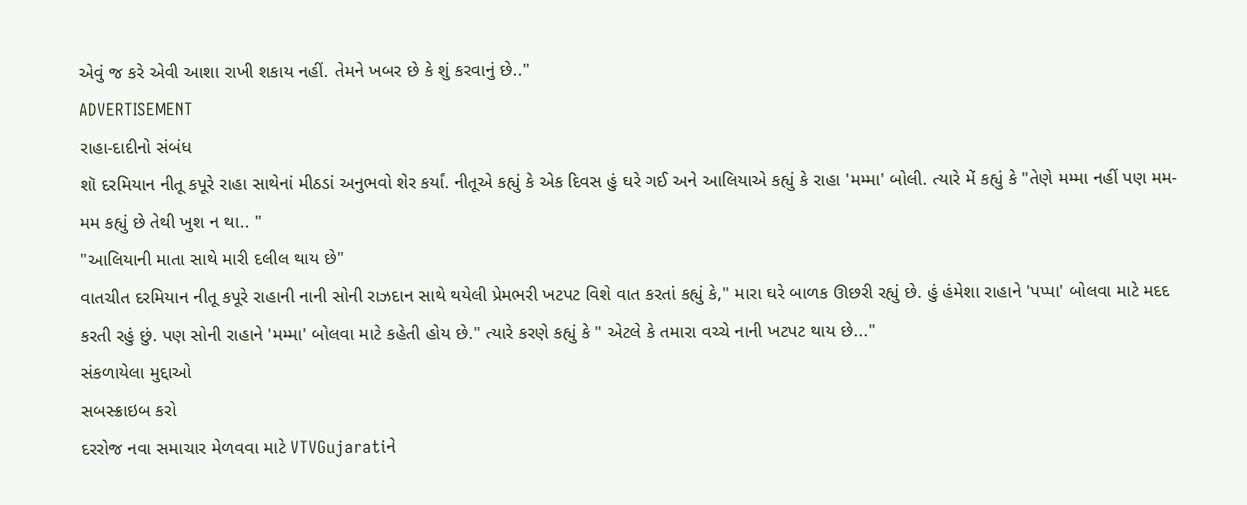એવું જ કરે એવી આશા રાખી શકાય નહીં. તેમને ખબર છે કે શું કરવાનું છે.."
ADVERTISEMENT
રાહા-દાદીનો સંબંધ
શૉ દરમિયાન નીતૂ કપૂરે રાહા સાથેનાં મીઠડાં અનુભવો શેર કર્યાં. નીતૂએ કહ્યું કે એક દિવસ હું ઘરે ગઈ અને આલિયાએ કહ્યું કે રાહા 'મમ્મા' બોલી. ત્યારે મેં કહ્યું કે "તેણે મમ્મા નહીં પણ મમ-મમ કહ્યું છે તેથી ખુશ ન થા.. "
"આલિયાની માતા સાથે મારી દલીલ થાય છે"
વાતચીત દરમિયાન નીતૂ કપૂરે રાહાની નાની સોની રાઝદાન સાથે થયેલી પ્રેમભરી ખટપટ વિશે વાત કરતાં કહ્યું કે," મારા ઘરે બાળક ઊછરી રહ્યું છે. હું હંમેશા રાહાને 'પપ્પા' બોલવા માટે મદદ કરતી રહું છું. પણ સોની રાહાને 'મમ્મા' બોલવા માટે કહેતી હોય છે." ત્યારે કરણે કહ્યું કે " એટલે કે તમારા વચ્ચે નાની ખટપટ થાય છે..."
સંકળાયેલા મુદ્દાઓ
સબસ્ક્રાઇબ કરો
દરરોજ નવા સમાચાર મેળવવા માટે VTVGujaratiને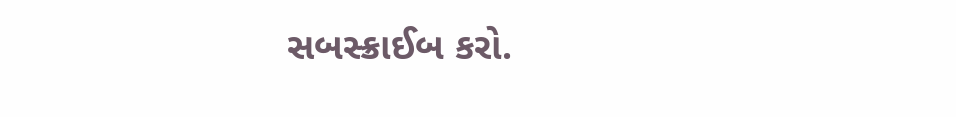સબસ્ક્રાઈબ કરો.